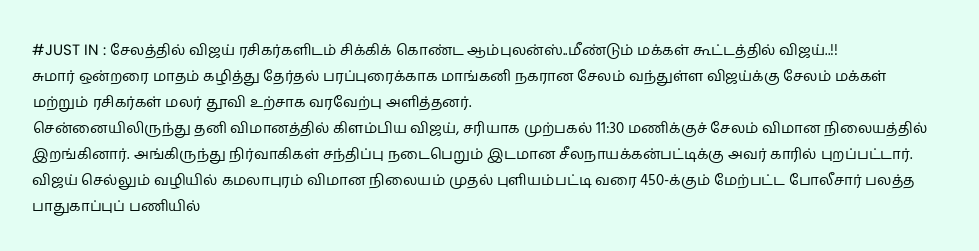#JUST IN : சேலத்தில் விஜய் ரசிகர்களிடம் சிக்கிக் கொண்ட ஆம்புலன்ஸ்..மீண்டும் மக்கள் கூட்டத்தில் விஜய்..!!
சுமார் ஒன்றரை மாதம் கழித்து தேர்தல் பரப்புரைக்காக மாங்கனி நகரான சேலம் வந்துள்ள விஜய்க்கு சேலம் மக்கள் மற்றும் ரசிகர்கள் மலர் தூவி உற்சாக வரவேற்பு அளித்தனர்.
சென்னையிலிருந்து தனி விமானத்தில் கிளம்பிய விஜய், சரியாக முற்பகல் 11:30 மணிக்குச் சேலம் விமான நிலையத்தில் இறங்கினார். அங்கிருந்து நிர்வாகிகள் சந்திப்பு நடைபெறும் இடமான சீலநாயக்கன்பட்டிக்கு அவர் காரில் புறப்பட்டார். விஜய் செல்லும் வழியில் கமலாபுரம் விமான நிலையம் முதல் புளியம்பட்டி வரை 450-க்கும் மேற்பட்ட போலீசார் பலத்த பாதுகாப்புப் பணியில்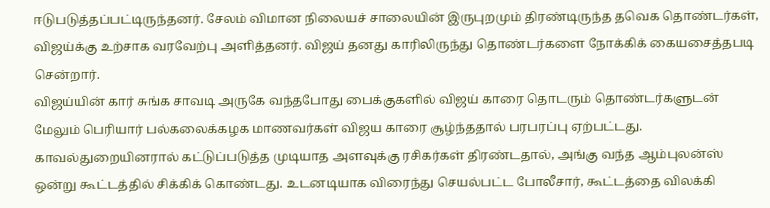ஈடுபடுத்தப்பட்டிருந்தனர். சேலம் விமான நிலையச் சாலையின் இருபுறமும் திரண்டிருந்த தவெக தொண்டர்கள், விஜய்க்கு உற்சாக வரவேற்பு அளித்தனர். விஜய் தனது காரிலிருந்து தொண்டர்களை நோக்கிக் கையசைத்தபடி சென்றார்.
விஜய்யின் கார் சுங்க சாவடி அருகே வந்தபோது பைக்குகளில் விஜய் காரை தொடரும் தொண்டர்களுடன் மேலும் பெரியார் பல்கலைக்கழக மாணவர்கள் விஜய காரை சூழ்ந்ததால் பரபரப்பு ஏற்பட்டது. காவல்துறையினரால் கட்டுப்படுத்த முடியாத அளவுக்கு ரசிகர்கள் திரண்டதால், அங்கு வந்த ஆம்புலன்ஸ் ஒன்று கூட்டத்தில் சிக்கிக் கொண்டது. உடனடியாக விரைந்து செயல்பட்ட போலீசார், கூட்டத்தை விலக்கி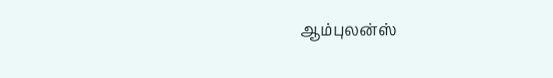ஆம்புலன்ஸ்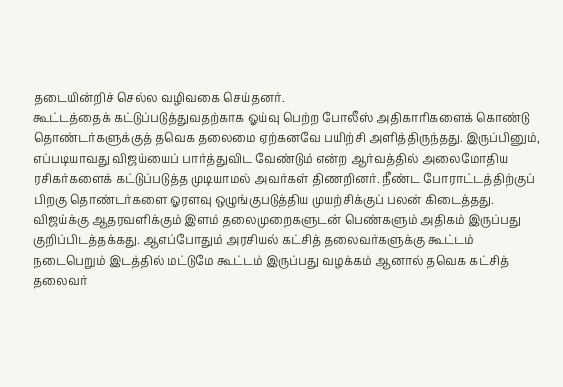தடையின்றிச் செல்ல வழிவகை செய்தனர்.
கூட்டத்தைக் கட்டுப்படுத்துவதற்காக ஓய்வு பெற்ற போலீஸ் அதிகாரிகளைக் கொண்டு தொண்டர்களுக்குத் தவெக தலைமை ஏற்கனவே பயிற்சி அளித்திருந்தது. இருப்பினும், எப்படியாவது விஜய்யைப் பார்த்துவிட வேண்டும் என்ற ஆர்வத்தில் அலைமோதிய ரசிகர்களைக் கட்டுப்படுத்த முடியாமல் அவர்கள் திணறினர். நீண்ட போராட்டத்திற்குப் பிறகு தொண்டர்களை ஓரளவு ஒழுங்குபடுத்திய முயற்சிக்குப் பலன் கிடைத்தது.
விஜய்க்கு ஆதரவளிக்கும் இளம் தலைமுறைகளுடன் பெண்களும் அதிகம் இருப்பது குறிப்பிடத்தக்கது. ஆஎப்போதும் அரசியல் கட்சித் தலைவர்களுக்கு கூட்டம் நடைபெறும் இடத்தில் மட்டுமே கூட்டம் இருப்பது வழக்கம் ஆனால் தவெக கட்சித் தலைவர்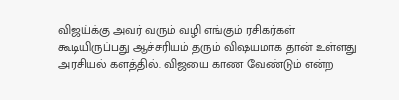விஜய்க்கு அவர் வரும் வழி எங்கும் ரசிகர்கள் கூடியிருப்பது ஆச்சரியம் தரும் விஷயமாக தான் உள்ளது அரசியல் களத்தில். விஜயை காண வேண்டும் என்ற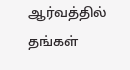ஆர்வத்தில் தங்கள்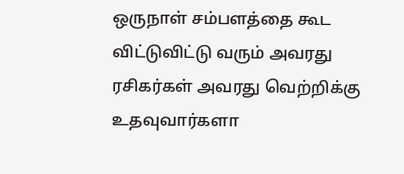ஒருநாள் சம்பளத்தை கூட விட்டுவிட்டு வரும் அவரது ரசிகர்கள் அவரது வெற்றிக்கு உதவுவார்களா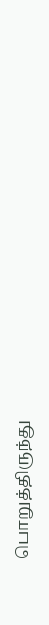பொறுத்திருந்து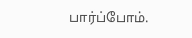பார்ப்போம்.